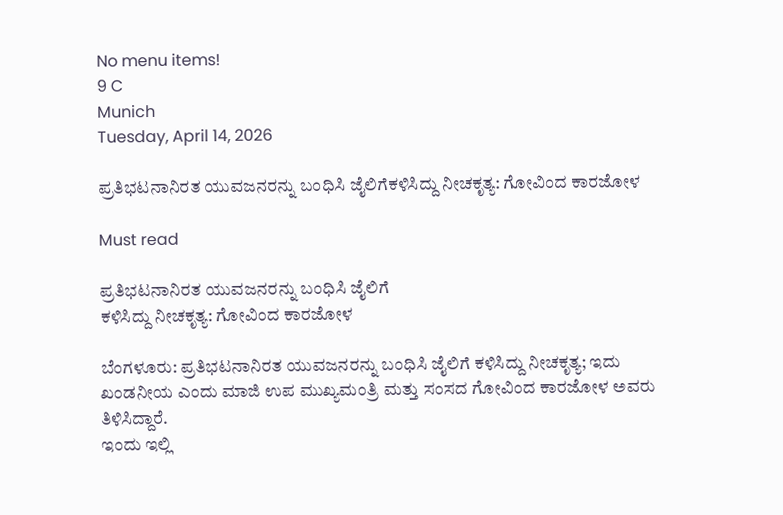No menu items!
9 C
Munich
Tuesday, April 14, 2026

ಪ್ರತಿಭಟನಾನಿರತ ಯುವಜನರನ್ನು ಬಂಧಿಸಿ ಜೈಲಿಗೆಕಳಿಸಿದ್ದು ನೀಚಕೃತ್ಯ: ಗೋವಿಂದ ಕಾರಜೋಳ

Must read

ಪ್ರತಿಭಟನಾನಿರತ ಯುವಜನರನ್ನು ಬಂಧಿಸಿ ಜೈಲಿಗೆ
ಕಳಿಸಿದ್ದು ನೀಚಕೃತ್ಯ: ಗೋವಿಂದ ಕಾರಜೋಳ

ಬೆಂಗಳೂರು: ಪ್ರತಿಭಟನಾನಿರತ ಯುವಜನರನ್ನು ಬಂಧಿಸಿ ಜೈಲಿಗೆ ಕಳಿಸಿದ್ದು ನೀಚಕೃತ್ಯ; ಇದು ಖಂಡನೀಯ ಎಂದು ಮಾಜಿ ಉಪ ಮುಖ್ಯಮಂತ್ರಿ ಮತ್ತು ಸಂಸದ ಗೋವಿಂದ ಕಾರಜೋಳ ಅವರು ತಿಳಿಸಿದ್ದಾರೆ.
ಇಂದು ಇಲ್ಲಿ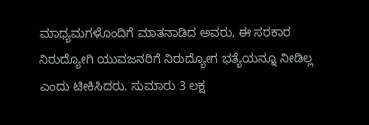ಮಾಧ್ಯಮಗಳೊಂದಿಗೆ ಮಾತನಾಡಿದ ಅವರು, ಈ ಸರಕಾರ ನಿರುದ್ಯೋಗಿ ಯುವಜನರಿಗೆ ನಿರುದ್ಯೋಗ ಭತ್ಯೆಯನ್ನೂ ನೀಡಿಲ್ಲ ಎಂದು ಟೀಕಿಸಿದರು. ಸುಮಾರು 3 ಲಕ್ಷ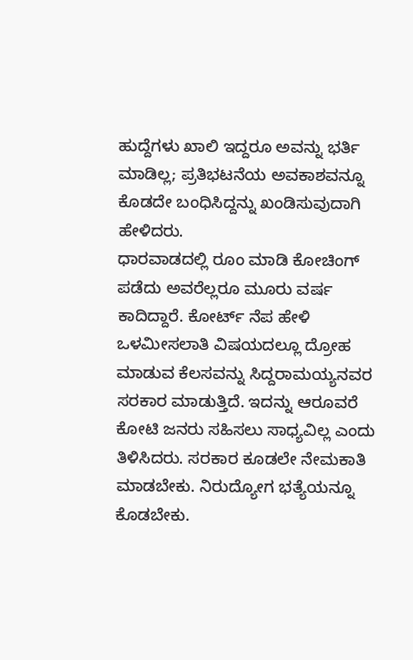ಹುದ್ದೆಗಳು ಖಾಲಿ ಇದ್ದರೂ ಅವನ್ನು ಭರ್ತಿ ಮಾಡಿಲ್ಲ; ಪ್ರತಿಭಟನೆಯ ಅವಕಾಶವನ್ನೂ ಕೊಡದೇ ಬಂಧಿಸಿದ್ದನ್ನು ಖಂಡಿಸುವುದಾಗಿ ಹೇಳಿದರು.
ಧಾರವಾಡದಲ್ಲಿ ರೂಂ ಮಾಡಿ ಕೋಚಿಂಗ್ ಪಡೆದು ಅವರೆಲ್ಲರೂ ಮೂರು ವರ್ಷ ಕಾದಿದ್ದಾರೆ. ಕೋರ್ಟ್ ನೆಪ ಹೇಳಿ ಒಳಮೀಸಲಾತಿ ವಿಷಯದಲ್ಲೂ ದ್ರೋಹ ಮಾಡುವ ಕೆಲಸವನ್ನು ಸಿದ್ದರಾಮಯ್ಯನವರ ಸರಕಾರ ಮಾಡುತ್ತಿದೆ. ಇದನ್ನು ಆರೂವರೆ ಕೋಟಿ ಜನರು ಸಹಿಸಲು ಸಾಧ್ಯವಿಲ್ಲ ಎಂದು ತಿಳಿಸಿದರು. ಸರಕಾರ ಕೂಡಲೇ ನೇಮಕಾತಿ ಮಾಡಬೇಕು. ನಿರುದ್ಯೋಗ ಭತ್ಯೆಯನ್ನೂ ಕೊಡಬೇಕು.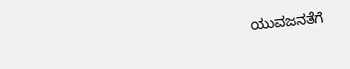ಯುವಜನತೆಗೆ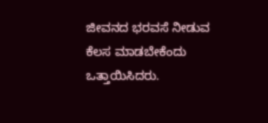ಜೀವನದ ಭರವಸೆ ನೀಡುವ ಕೆಲಸ ಮಾಡಬೇಕೆಂದು ಒತ್ತಾಯಿಸಿದರು.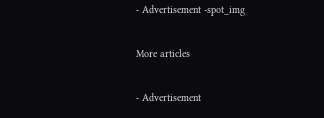- Advertisement -spot_img

More articles

- Advertisement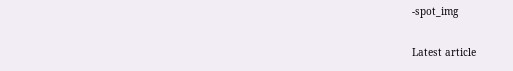-spot_img

Latest article